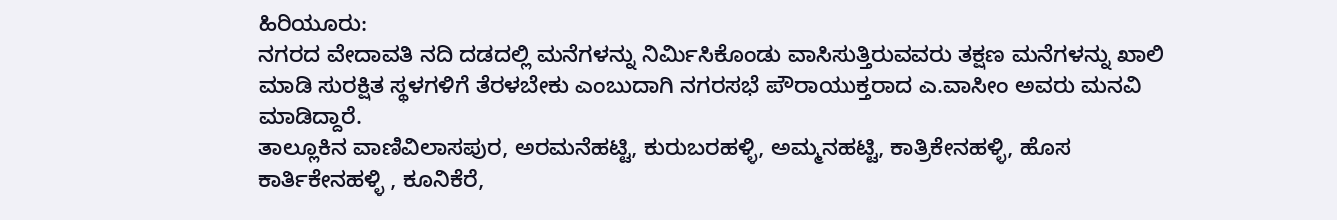ಹಿರಿಯೂರು:
ನಗರದ ವೇದಾವತಿ ನದಿ ದಡದಲ್ಲಿ ಮನೆಗಳನ್ನು ನಿರ್ಮಿಸಿಕೊಂಡು ವಾಸಿಸುತ್ತಿರುವವರು ತಕ್ಷಣ ಮನೆಗಳನ್ನು ಖಾಲಿ ಮಾಡಿ ಸುರಕ್ಷಿತ ಸ್ಥಳಗಳಿಗೆ ತೆರಳಬೇಕು ಎಂಬುದಾಗಿ ನಗರಸಭೆ ಪೌರಾಯುಕ್ತರಾದ ಎ.ವಾಸೀಂ ಅವರು ಮನವಿ ಮಾಡಿದ್ದಾರೆ.
ತಾಲ್ಲೂಕಿನ ವಾಣಿವಿಲಾಸಪುರ, ಅರಮನೆಹಟ್ಟಿ, ಕುರುಬರಹಳ್ಳಿ, ಅಮ್ಮನಹಟ್ಟಿ, ಕಾತ್ರಿಕೇನಹಳ್ಳಿ, ಹೊಸ ಕಾರ್ತಿಕೇನಹಳ್ಳಿ , ಕೂನಿಕೆರೆ,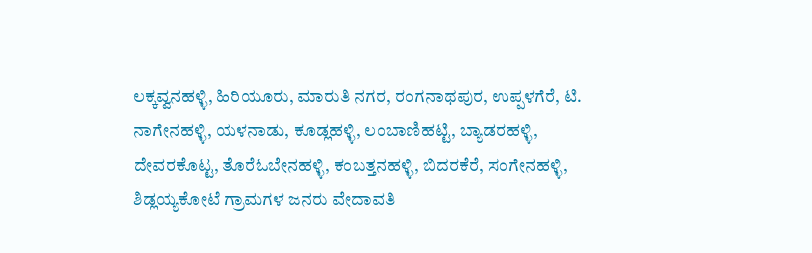ಲಕ್ಕವ್ವನಹಳ್ಳಿ, ಹಿರಿಯೂರು, ಮಾರುತಿ ನಗರ, ರಂಗನಾಥಪುರ, ಉಪ್ಪಳಗೆರೆ, ಟಿ. ನಾಗೇನಹಳ್ಳಿ, ಯಳನಾಡು, ಕೂಡ್ಲಹಳ್ಳಿ, ಲಂಬಾಣಿಹಟ್ಟಿ, ಬ್ಯಾಡರಹಳ್ಳಿ, ದೇವರಕೊಟ್ಟ, ತೊರೆಓಬೇನಹಳ್ಳಿ, ಕಂಬತ್ತನಹಳ್ಳಿ, ಬಿದರಕೆರೆ, ಸಂಗೇನಹಳ್ಳಿ, ಶಿಡ್ಲಯ್ಯಕೋಟೆ ಗ್ರಾಮಗಳ ಜನರು ವೇದಾವತಿ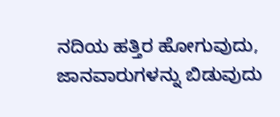ನದಿಯ ಹತ್ತಿರ ಹೋಗುವುದು, ಜಾನವಾರುಗಳನ್ನು ಬಿಡುವುದು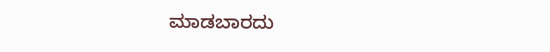ಮಾಡಬಾರದು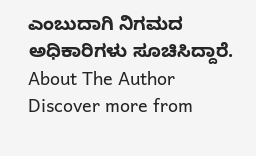ಎಂಬುದಾಗಿ ನಿಗಮದ ಅಧಿಕಾರಿಗಳು ಸೂಚಿಸಿದ್ದಾರೆ.
About The Author
Discover more from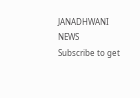JANADHWANI NEWS
Subscribe to get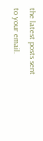the latest posts sent to your email.